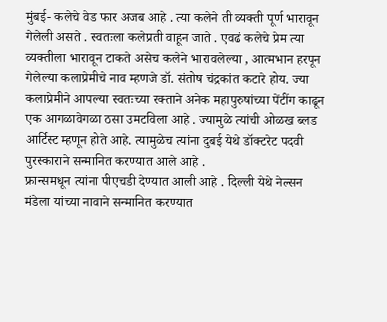मुंबई- कलेचे वेड फार अजब आहे . त्या कलेने ती व्यक्ती पूर्ण भारावून गेलेली असते . स्वतःला कलेप्रती वाहून जाते . एवढं कलेचे प्रेम त्या व्यक्तीला भारावून टाकते असेच कलेने भारावलेल्या , आत्मभान हरपून गेलेल्या कलाप्रेमीचे नाव म्हणजे डॉ. संतोष चंद्रकांत कटारे होय. ज्या कलाप्रेमीने आपल्या स्वतःच्या रक्ताने अनेक महापुरुषांच्या पेंटींग काढून एक आगळावेगळा ठसा उमटविला आहे . ज्यामुळे त्यांची ओळख ब्लड आर्टिस्ट म्हणून होते आहे. त्यामुळेच त्यांना दुबई येथे डॉक्टरेट पदवी पुरस्काराने सन्मानित करण्यात आले आहे .
फ्रान्समधून त्यांना पीएचडी देण्यात आली आहे . दिल्ली येथे नेल्सन मंडेला यांच्या नावाने सन्मानित करण्यात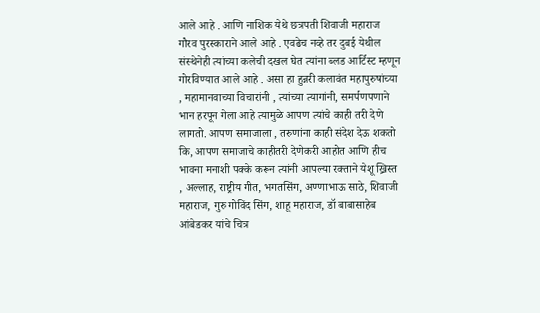आले आहे . आणि नाशिक येथे छत्रपती शिवाजी महाराज गौरव पुरस्काराने आले आहे . एवढेच नव्हे तर दुबई येथील संस्थेनेही त्यांच्या कलेची दखल घेत त्यांना ब्लड आर्टिस्ट म्हणून गोरविण्यात आले आहे . असा हा हुन्नरी कलावंत महापुरुषांच्या , महामानवाच्या विचारांनी , त्यांच्या त्यागांनी, समर्पणपणाने भान हरपून गेला आहे त्यामुळे आपण त्यांचे काही तरी देणे लागतो. आपण समाजाला , तरुणांना काही संदेश देऊ शकतो कि, आपण समाजाचे काहीतरी देणेकरी आहोत आणि हीच भावना मनाशी पक्के करून त्यांनी आपल्या रक्ताने येशू ख्रिस्त , अल्लाह, राष्ट्रीय गीत, भगतसिंग, अण्णाभाऊ साठे, शिवाजी महाराज, गुरु गोविंद सिंग, शाहू महाराज, डॉ बाबासाहेब आंबेडकर यांचे चित्र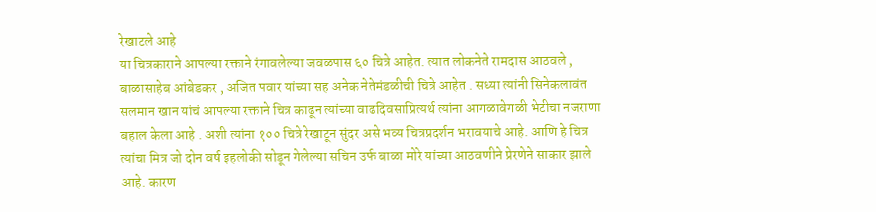रेखाटले आहे
या चित्रकाराने आपल्या रक्ताने रंगावलेल्या जवळपास ६० चित्रे आहेत. त्यात लोकनेते रामदास आठवले , बाळासाहेब आंबेडकर , अजित पवार यांच्या सह अनेक नेतेमंडळीची चित्रे आहेत . सध्या त्यांनी सिनेकलावंत सलमान खान यांचं आपल्या रक्ताने चित्र काढून त्यांच्या वाढदिवसाप्रित्यर्थ त्यांना आगळावेगळी भेटीचा नजराणा बहाल केला आहे . अशी त्यांना १०० चित्रे रेखाटून सुंदर असे भव्य चित्रप्रदर्शन भरावयाचे आहे. आणि हे चित्र त्यांचा मित्र जो दोन वर्ष इहलोकी सोडून गेलेल्या सचिन उर्फ बाळा मोरे यांच्या आठवणीने प्रेरणेने साकार झाले आहे. कारण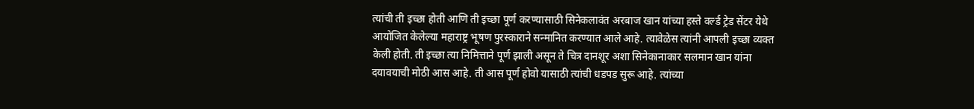त्यांची ती इच्छा होती आणि ती इच्छा पूर्ण करण्यासाठी सिनेकलावंत अरबाज खान यांच्या हस्ते वर्ल्ड ट्रेड सेंटर येथे आयोजित केलेल्या महाराष्ट्र भूषण पुरस्काराने सन्मानित करण्यात आले आहे. त्यावेळेस त्यांनी आपली इच्छा व्यक्त केली होती. ती इच्छा त्या निमित्ताने पूर्ण झाली असून ते चित्र दानशूर अशा सिनेकानाकार सलमान खान यांना दयावयाची मोठी आस आहे. ती आस पूर्ण होवो यासाठी त्यांची धडपड सुरू आहे. त्यांच्या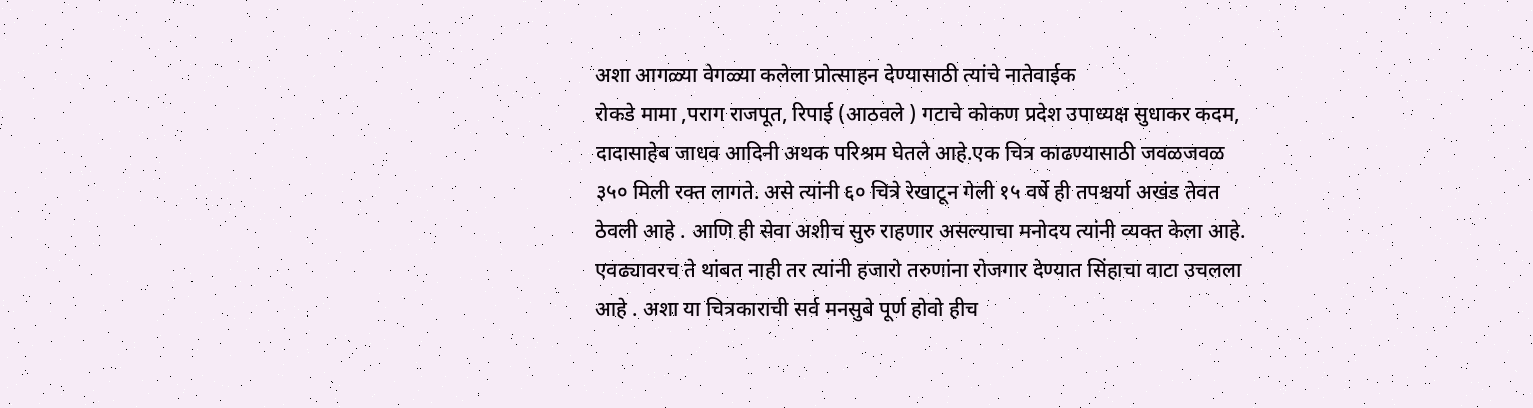अशा आगळ्या वेगळ्या कलेला प्रोत्साहन देण्यासाठी त्यांचे नातेवाईक
रोकडे मामा ,पराग राजपूत, रिपाई (आठवले ) गटाचे कोकण प्रदेश उपाध्यक्ष सुधाकर कदम, दादासाहेब जाधव आदिनी अथक परिश्रम घेतले आहे.एक चित्र काढण्यासाठी जवळजवळ ३५० मिली रक्त लागते. असे त्यांनी ६० चित्रे रेखाटून गेली १५ वर्षे ही तपश्चर्या अखंड तेवत ठेवली आहे . आणि ही सेवा अशीच सुरु राहणार असल्याचा मनोदय त्यांनी व्यक्त केला आहे. एवढ्यावरच ते थांबत नाही तर त्यांनी हजारो तरुणांना रोजगार देण्यात सिंहाचा वाटा उचलला आहे . अशा या चित्रकाराची सर्व मनसुबे पूर्ण होवो हीच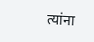त्यांना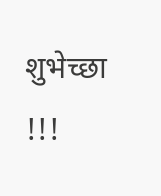शुभेच्छा !!!